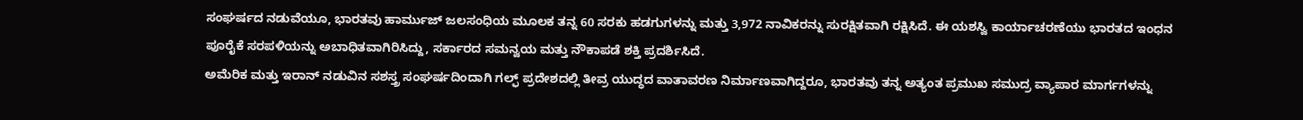ಸಂಘರ್ಷದ ನಡುವೆಯೂ, ಭಾರತವು ಹಾರ್ಮುಜ್ ಜಲಸಂಧಿಯ ಮೂಲಕ ತನ್ನ 60 ಸರಕು ಹಡಗುಗಳನ್ನು ಮತ್ತು 3,972 ನಾವಿಕರನ್ನು ಸುರಕ್ಷಿತವಾಗಿ ರಕ್ಷಿಸಿದೆ. ಈ ಯಶಸ್ವಿ ಕಾರ್ಯಾಚರಣೆಯು ಭಾರತದ ಇಂಧನ ಪೂರೈಕೆ ಸರಪಳಿಯನ್ನು ಅಬಾಧಿತವಾಗಿರಿಸಿದ್ದು, ಸರ್ಕಾರದ ಸಮನ್ವಯ ಮತ್ತು ನೌಕಾಪಡೆ ಶಕ್ತಿ ಪ್ರದರ್ಶಿಸಿದೆ.
ಅಮೆರಿಕ ಮತ್ತು ಇರಾನ್ ನಡುವಿನ ಸಶಸ್ತ್ರ ಸಂಘರ್ಷದಿಂದಾಗಿ ಗಲ್ಫ್ ಪ್ರದೇಶದಲ್ಲಿ ತೀವ್ರ ಯುದ್ಧದ ವಾತಾವರಣ ನಿರ್ಮಾಣವಾಗಿದ್ದರೂ, ಭಾರತವು ತನ್ನ ಅತ್ಯಂತ ಪ್ರಮುಖ ಸಮುದ್ರ ವ್ಯಾಪಾರ ಮಾರ್ಗಗಳನ್ನು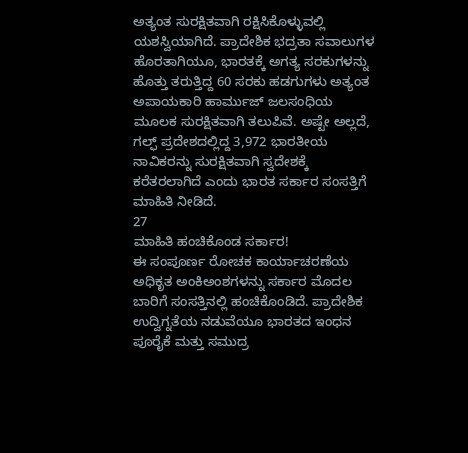ಅತ್ಯಂತ ಸುರಕ್ಷಿತವಾಗಿ ರಕ್ಷಿಸಿಕೊಳ್ಳುವಲ್ಲಿ ಯಶಸ್ವಿಯಾಗಿದೆ. ಪ್ರಾದೇಶಿಕ ಭದ್ರತಾ ಸವಾಲುಗಳ ಹೊರತಾಗಿಯೂ, ಭಾರತಕ್ಕೆ ಅಗತ್ಯ ಸರಕುಗಳನ್ನು ಹೊತ್ತು ತರುತ್ತಿದ್ದ 60 ಸರಕು ಹಡಗುಗಳು ಅತ್ಯಂತ ಅಪಾಯಕಾರಿ ಹಾರ್ಮುಜ್ ಜಲಸಂಧಿಯ ಮೂಲಕ ಸುರಕ್ಷಿತವಾಗಿ ತಲುಪಿವೆ. ಅಷ್ಟೇ ಅಲ್ಲದೆ, ಗಲ್ಫ್ ಪ್ರದೇಶದಲ್ಲಿದ್ದ 3,972 ಭಾರತೀಯ ನಾವಿಕರನ್ನು ಸುರಕ್ಷಿತವಾಗಿ ಸ್ವದೇಶಕ್ಕೆ ಕರೆತರಲಾಗಿದೆ ಎಂದು ಭಾರತ ಸರ್ಕಾರ ಸಂಸತ್ತಿಗೆ ಮಾಹಿತಿ ನೀಡಿದೆ.
27
ಮಾಹಿತಿ ಹಂಚಿಕೊಂಡ ಸರ್ಕಾರ!
ಈ ಸಂಪೂರ್ಣ ರೋಚಕ ಕಾರ್ಯಾಚರಣೆಯ ಅಧಿಕೃತ ಅಂಕಿಅಂಶಗಳನ್ನು ಸರ್ಕಾರ ಮೊದಲ ಬಾರಿಗೆ ಸಂಸತ್ತಿನಲ್ಲಿ ಹಂಚಿಕೊಂಡಿದೆ. ಪ್ರಾದೇಶಿಕ ಉದ್ವಿಗ್ನತೆಯ ನಡುವೆಯೂ ಭಾರತದ ಇಂಧನ ಪೂರೈಕೆ ಮತ್ತು ಸಮುದ್ರ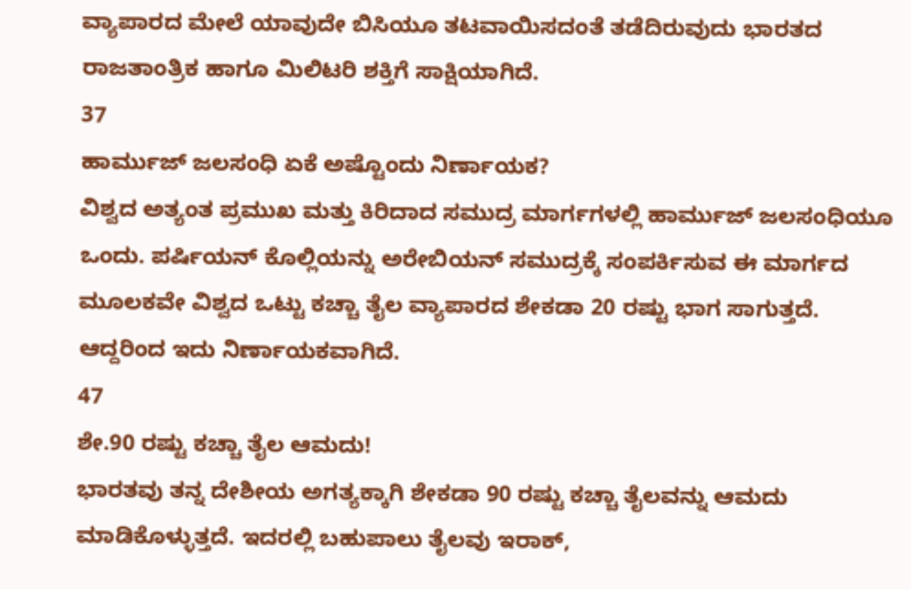ವ್ಯಾಪಾರದ ಮೇಲೆ ಯಾವುದೇ ಬಿಸಿಯೂ ತಟವಾಯಿಸದಂತೆ ತಡೆದಿರುವುದು ಭಾರತದ ರಾಜತಾಂತ್ರಿಕ ಹಾಗೂ ಮಿಲಿಟರಿ ಶಕ್ತಿಗೆ ಸಾಕ್ಷಿಯಾಗಿದೆ.
37
ಹಾರ್ಮುಜ್ ಜಲಸಂಧಿ ಏಕೆ ಅಷ್ಟೊಂದು ನಿರ್ಣಾಯಕ?
ವಿಶ್ವದ ಅತ್ಯಂತ ಪ್ರಮುಖ ಮತ್ತು ಕಿರಿದಾದ ಸಮುದ್ರ ಮಾರ್ಗಗಳಲ್ಲಿ ಹಾರ್ಮುಜ್ ಜಲಸಂಧಿಯೂ ಒಂದು. ಪರ್ಷಿಯನ್ ಕೊಲ್ಲಿಯನ್ನು ಅರೇಬಿಯನ್ ಸಮುದ್ರಕ್ಕೆ ಸಂಪರ್ಕಿಸುವ ಈ ಮಾರ್ಗದ ಮೂಲಕವೇ ವಿಶ್ವದ ಒಟ್ಟು ಕಚ್ಚಾ ತೈಲ ವ್ಯಾಪಾರದ ಶೇಕಡಾ 20 ರಷ್ಟು ಭಾಗ ಸಾಗುತ್ತದೆ. ಆದ್ದರಿಂದ ಇದು ನಿರ್ಣಾಯಕವಾಗಿದೆ.
47
ಶೇ.90 ರಷ್ಟು ಕಚ್ಚಾ ತೈಲ ಆಮದು!
ಭಾರತವು ತನ್ನ ದೇಶೀಯ ಅಗತ್ಯಕ್ಕಾಗಿ ಶೇಕಡಾ 90 ರಷ್ಟು ಕಚ್ಚಾ ತೈಲವನ್ನು ಆಮದು ಮಾಡಿಕೊಳ್ಳುತ್ತದೆ. ಇದರಲ್ಲಿ ಬಹುಪಾಲು ತೈಲವು ಇರಾಕ್,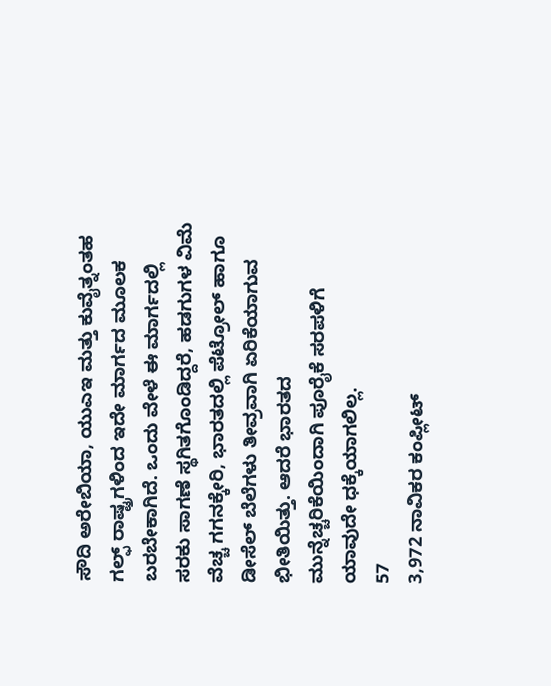ಸೌದಿ ಅರೇಬಿಯಾ, ಯುಎಇ ಮತ್ತು ಕುವೈತ್ನಂತಹ ಗಲ್ಫ್ ರಾಷ್ಟ್ರಗಳಿಂದ ಇದೇ ಮಾರ್ಗದ ಮೂಲಕ ಬರಬೇಕಾಗಿದೆ. ಒಂದು ವೇಳೆ ಈ ಮಾರ್ಗದಲ್ಲಿ ಸರಕು ಸಾಗಣೆ ಸ್ಥಗಿತಗೊಂಡಿದ್ದರೆ, ಹಡಗುಗಳ ವಿಮೆ ವೆಚ್ಚ ಗಗನಕ್ಕೇರಿ, ಭಾರತದಲ್ಲಿ ಪೆಟ್ರೋಲ್ ಹಾಗೂ ಡೀಸೆಲ್ ಬೆಲೆಗಳು ತೀವ್ರವಾಗಿ ಏರಿಕೆಯಾಗುವ ಭೀತಿಯಿತ್ತು. ಆದರೆ ಭಾರತದ ಮುನ್ನೆಚ್ಚರಿಕೆಯಿಂದಾಗಿ ಪೂರೈಕೆ ಸರಪಳಿಗೆ ಯಾವುದೇ ಧಕ್ಕೆಯಾಗಲಿಲ್ಲ.
57
3,972 ನಾವಿಕರ ಕಂಪ್ಲೀಟ್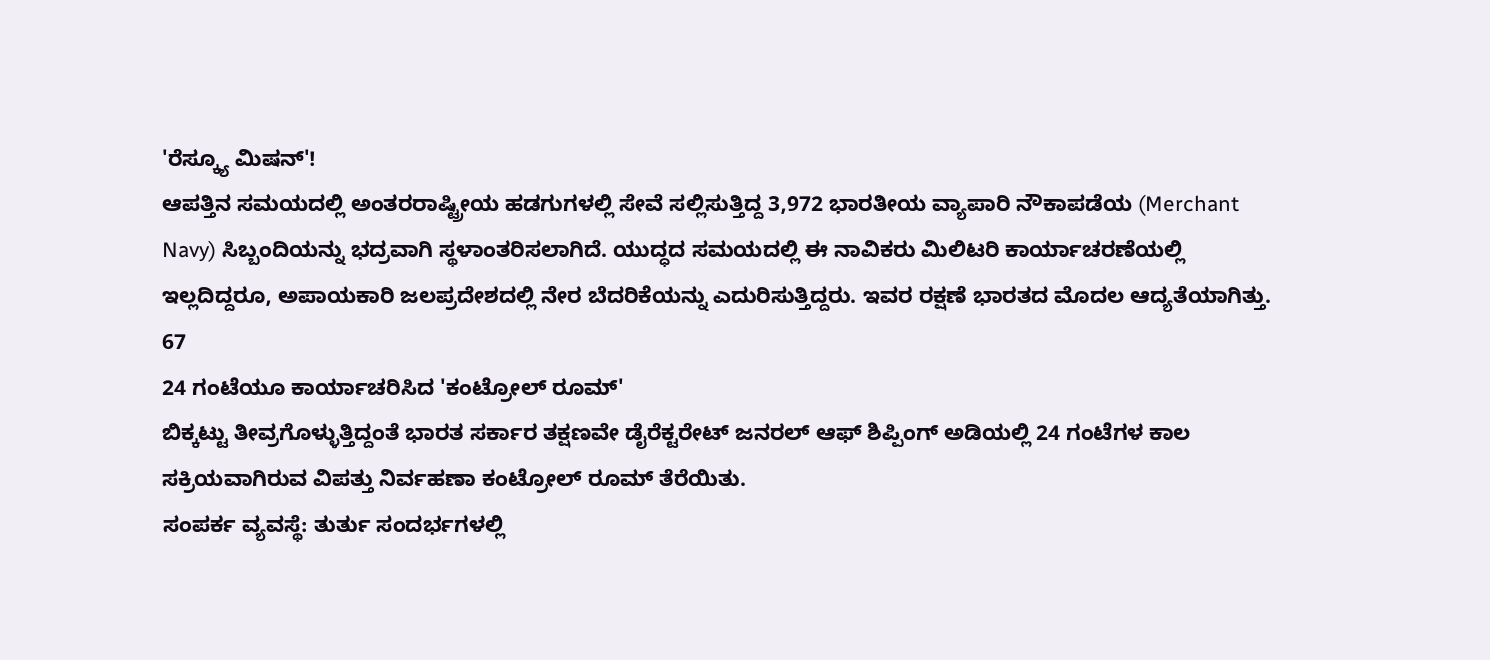'ರೆಸ್ಕ್ಯೂ ಮಿಷನ್'!
ಆಪತ್ತಿನ ಸಮಯದಲ್ಲಿ ಅಂತರರಾಷ್ಟ್ರೀಯ ಹಡಗುಗಳಲ್ಲಿ ಸೇವೆ ಸಲ್ಲಿಸುತ್ತಿದ್ದ 3,972 ಭಾರತೀಯ ವ್ಯಾಪಾರಿ ನೌಕಾಪಡೆಯ (Merchant Navy) ಸಿಬ್ಬಂದಿಯನ್ನು ಭದ್ರವಾಗಿ ಸ್ಥಳಾಂತರಿಸಲಾಗಿದೆ. ಯುದ್ಧದ ಸಮಯದಲ್ಲಿ ಈ ನಾವಿಕರು ಮಿಲಿಟರಿ ಕಾರ್ಯಾಚರಣೆಯಲ್ಲಿ ಇಲ್ಲದಿದ್ದರೂ, ಅಪಾಯಕಾರಿ ಜಲಪ್ರದೇಶದಲ್ಲಿ ನೇರ ಬೆದರಿಕೆಯನ್ನು ಎದುರಿಸುತ್ತಿದ್ದರು. ಇವರ ರಕ್ಷಣೆ ಭಾರತದ ಮೊದಲ ಆದ್ಯತೆಯಾಗಿತ್ತು.
67
24 ಗಂಟೆಯೂ ಕಾರ್ಯಾಚರಿಸಿದ 'ಕಂಟ್ರೋಲ್ ರೂಮ್'
ಬಿಕ್ಕಟ್ಟು ತೀವ್ರಗೊಳ್ಳುತ್ತಿದ್ದಂತೆ ಭಾರತ ಸರ್ಕಾರ ತಕ್ಷಣವೇ ಡೈರೆಕ್ಟರೇಟ್ ಜನರಲ್ ಆಫ್ ಶಿಪ್ಪಿಂಗ್ ಅಡಿಯಲ್ಲಿ 24 ಗಂಟೆಗಳ ಕಾಲ ಸಕ್ರಿಯವಾಗಿರುವ ವಿಪತ್ತು ನಿರ್ವಹಣಾ ಕಂಟ್ರೋಲ್ ರೂಮ್ ತೆರೆಯಿತು.
ಸಂಪರ್ಕ ವ್ಯವಸ್ಥೆ: ತುರ್ತು ಸಂದರ್ಭಗಳಲ್ಲಿ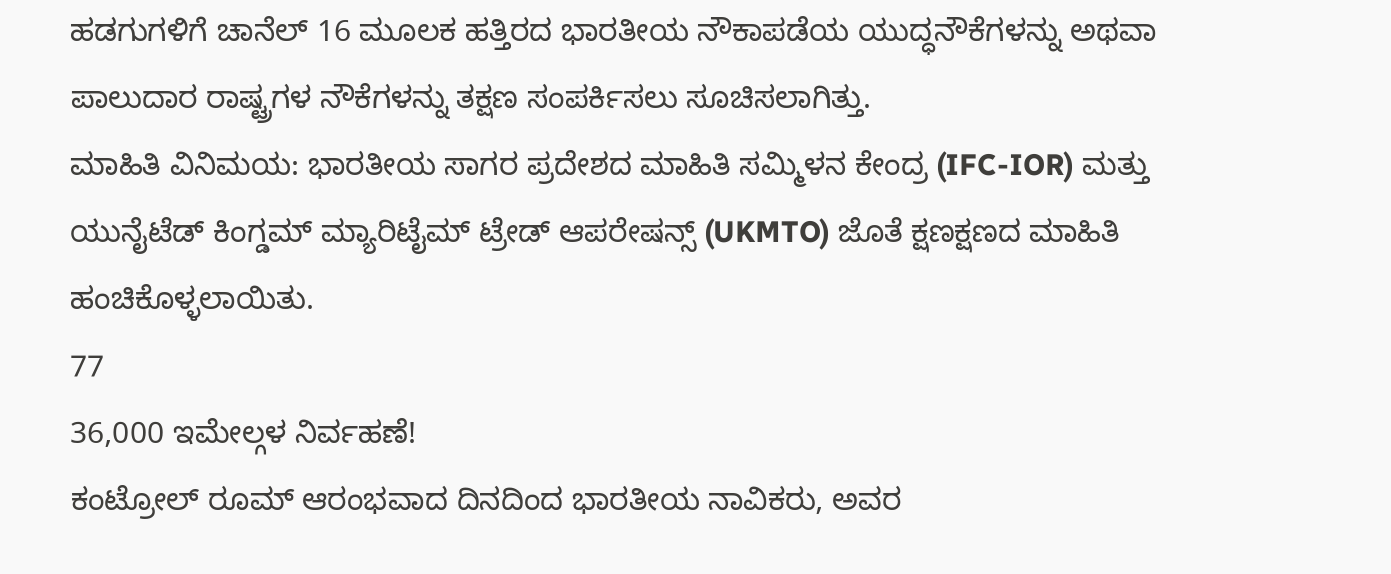ಹಡಗುಗಳಿಗೆ ಚಾನೆಲ್ 16 ಮೂಲಕ ಹತ್ತಿರದ ಭಾರತೀಯ ನೌಕಾಪಡೆಯ ಯುದ್ಧನೌಕೆಗಳನ್ನು ಅಥವಾ ಪಾಲುದಾರ ರಾಷ್ಟ್ರಗಳ ನೌಕೆಗಳನ್ನು ತಕ್ಷಣ ಸಂಪರ್ಕಿಸಲು ಸೂಚಿಸಲಾಗಿತ್ತು.
ಮಾಹಿತಿ ವಿನಿಮಯ: ಭಾರತೀಯ ಸಾಗರ ಪ್ರದೇಶದ ಮಾಹಿತಿ ಸಮ್ಮಿಳನ ಕೇಂದ್ರ (IFC-IOR) ಮತ್ತು ಯುನೈಟೆಡ್ ಕಿಂಗ್ಡಮ್ ಮ್ಯಾರಿಟೈಮ್ ಟ್ರೇಡ್ ಆಪರೇಷನ್ಸ್ (UKMTO) ಜೊತೆ ಕ್ಷಣಕ್ಷಣದ ಮಾಹಿತಿ ಹಂಚಿಕೊಳ್ಳಲಾಯಿತು.
77
36,000 ಇಮೇಲ್ಗಳ ನಿರ್ವಹಣೆ!
ಕಂಟ್ರೋಲ್ ರೂಮ್ ಆರಂಭವಾದ ದಿನದಿಂದ ಭಾರತೀಯ ನಾವಿಕರು, ಅವರ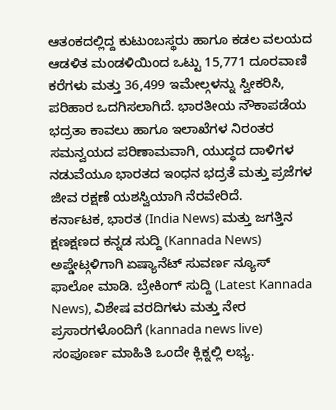ಆತಂಕದಲ್ಲಿದ್ದ ಕುಟುಂಬಸ್ಥರು ಹಾಗೂ ಕಡಲ ವಲಯದ ಆಡಳಿತ ಮಂಡಳಿಯಿಂದ ಒಟ್ಟು 15,771 ದೂರವಾಣಿ ಕರೆಗಳು ಮತ್ತು 36,499 ಇಮೇಲ್ಗಳನ್ನು ಸ್ವೀಕರಿಸಿ, ಪರಿಹಾರ ಒದಗಿಸಲಾಗಿದೆ. ಭಾರತೀಯ ನೌಕಾಪಡೆಯ ಭದ್ರತಾ ಕಾವಲು ಹಾಗೂ ಇಲಾಖೆಗಳ ನಿರಂತರ ಸಮನ್ವಯದ ಪರಿಣಾಮವಾಗಿ, ಯುದ್ಧದ ದಾಳಿಗಳ ನಡುವೆಯೂ ಭಾರತದ ಇಂಧನ ಭದ್ರತೆ ಮತ್ತು ಪ್ರಜೆಗಳ ಜೀವ ರಕ್ಷಣೆ ಯಶಸ್ವಿಯಾಗಿ ನೆರವೇರಿದೆ.
ಕರ್ನಾಟಕ, ಭಾರತ (India News) ಮತ್ತು ಜಗತ್ತಿನ ಕ್ಷಣಕ್ಷಣದ ಕನ್ನಡ ಸುದ್ದಿ (Kannada News) ಅಪ್ಡೇಟ್ಗಳಿಗಾಗಿ ಏಷ್ಯಾನೆಟ್ ಸುವರ್ಣ ನ್ಯೂಸ್ ಫಾಲೋ ಮಾಡಿ. ಬ್ರೇಕಿಂಗ್ ಸುದ್ದಿ (Latest Kannada News), ವಿಶೇಷ ವರದಿಗಳು ಮತ್ತು ನೇರ ಪ್ರಸಾರಗಳೊಂದಿಗೆ (kannada news live) ಸಂಪೂರ್ಣ ಮಾಹಿತಿ ಒಂದೇ ಕ್ಲಿಕ್ನಲ್ಲಿ ಲಭ್ಯ.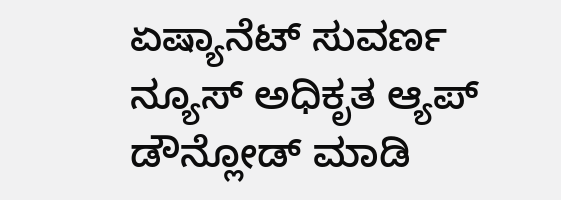ಏಷ್ಯಾನೆಟ್ ಸುವರ್ಣ ನ್ಯೂಸ್ ಅಧಿಕೃತ ಆ್ಯಪ್ ಡೌನ್ಲೋಡ್ ಮಾಡಿ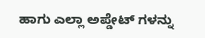ಹಾಗು ಎಲ್ಲಾ ಅಪ್ಡೇಟ್ ಗಳನ್ನು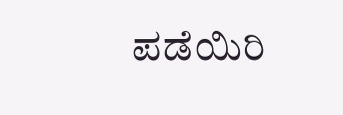ಪಡೆಯಿರಿ